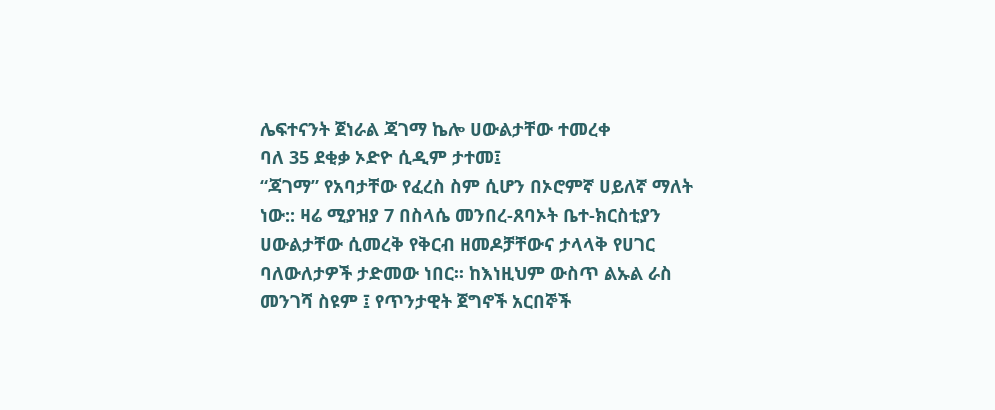ሌፍተናንት ጀነራል ጃገማ ኬሎ ሀውልታቸው ተመረቀ
ባለ 35 ደቂቃ ኦድዮ ሲዲም ታተመ፤
“ጃገማ” የአባታቸው የፈረስ ስም ሲሆን በኦሮምኛ ሀይለኛ ማለት ነው:: ዛሬ ሚያዝያ 7 በስላሴ መንበረ-ጸባኦት ቤተ-ክርስቲያን ሀውልታቸው ሲመረቅ የቅርብ ዘመዶቻቸውና ታላላቅ የሀገር ባለውለታዎች ታድመው ነበር፡፡ ከእነዚህም ውስጥ ልኡል ራስ መንገሻ ስዩም ፤ የጥንታዊት ጀግኖች አርበኞች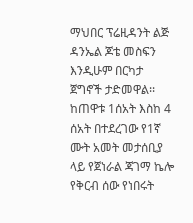ማህበር ፕሬዚዳንት ልጅ ዳንኤል ጆቴ መስፍን እንዲሁም በርካታ ጀግኖች ታድመዋል፡፡ ከጠዋቱ 1ሰአት እስከ 4 ሰአት በተደረገው የ1ኛ ሙት አመት መታሰቢያ ላይ የጀነራል ጃገማ ኬሎ የቅርብ ሰው የነበሩት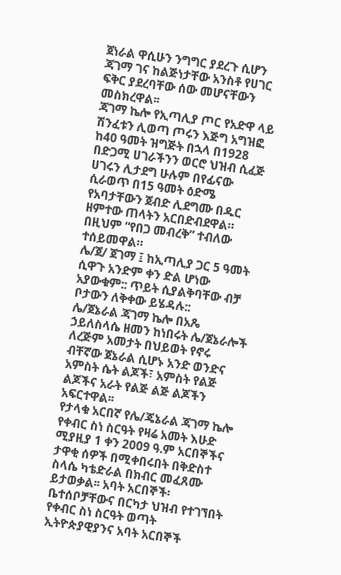ጀነራል ዋሲሁን ንግግር ያደረጉ ሲሆን ጃገማ ገና ከልጅነታቸው አንስቶ የሀገር ፍቅር ያደረባቸው ሰው መሆናቸውን መስክረዋል፡፡
ጃገማ ኬሎ የኢጣሊያ ጦር የአድዋ ላይ ሽንፈቱን ሊወጣ ጦሩን እጅግ አግዝፎ ከ40 ዓመት ዝግጅት በኋላ በ1928 በድጋሚ ሀገራችንን ወርሮ ህዝብ ሲፈጅ ሀገሩን ሊታደግ ሁሉም በየፊናው ሲራወጥ በ15 ዓመት ዕድሜ የአባታቸውን ጀብድ ሊደግሙ በዱር ዘምተው ጠላትን አርበድብደዋል። በዚህም “የበጋ መብረቅ” ተብለው ተሰይመዋል።
ሌ/ጀ/ ጀገማ ፤ ከኢጣሊያ ጋር 5 ዓመት ሲዋጉ አንድም ቀን ድል ሆነው አያውቁም:: ጥይት ሲያልቅባቸው ብቻ ቦታውን ለቅቀው ይሄዳሉ::
ሌ/ጀኔራል ጃገማ ኬሎ በአጼ ኃይለስላሴ ዘመን ከነበሩት ሌ/ጀኔራሎች ለረጅም አመታት በህይወት የኖሩ ብቸኛው ጀኔራል ሲሆኑ አንድ ወንድና አምስት ሴት ልጆች፣ አምስት የልጅ ልጆችና አራት የልጅ ልጅ ልጆችን አፍርተዋል፡፡
የታላቁ አርበኛ የሌ/ጄኔራል ጃገማ ኬሎ የቀብር ስነ ስርዓት የዛሬ አመት እሁድ ሚያዚያ 1 ቀን 2009 ዓ.ም አርበኞችና ታዋቂ ሰዎች በሚቀበሩበት በቅድስተ ስላሴ ካቴድራል በክብር መፈጸሙ ይታወቃል፡፡ አባት አርበኞች፡ ቤተሰቦቻቸውና በርካታ ህዝብ የተገኘበት የቀብር ስነ ስርዓት ወጣት ኢትዮጵያዊያንና አባት አርበኞች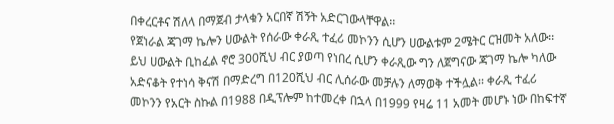በቀረርቶና ሽለላ በማጀብ ታላቁን አርበኛ ሽኝት አድርገውላቸዋል፡፡
የጀነራል ጃገማ ኬሎን ሀውልት የሰራው ቀራጺ ተፈሪ መኮንን ሲሆን ሀውልቱም 2ሜትር ርዝመት አለው፡፡ ይህ ሀውልት ቢከፈል ኖሮ 300ሺህ ብር ያወጣ የነበረ ሲሆን ቀራጺው ግን ለጀግናው ጃገማ ኬሎ ካለው አድናቆት የተነሳ ቅናሽ በማድረግ በ120ሺህ ብር ሊሰራው መቻሉን ለማወቅ ተችሏል፡፡ ቀራጺ ተፈሪ መኮንን የአርት ስኩል በ1988 በዲፕሎም ከተመረቀ በኋላ በ1999 የዛሬ 11 አመት መሆኑ ነው በከፍተኛ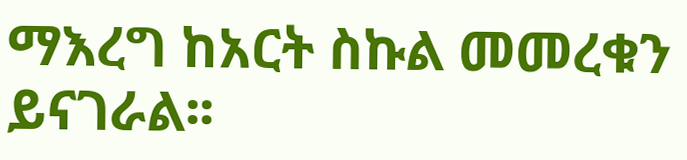ማእረግ ከአርት ስኩል መመረቁን ይናገራል፡፡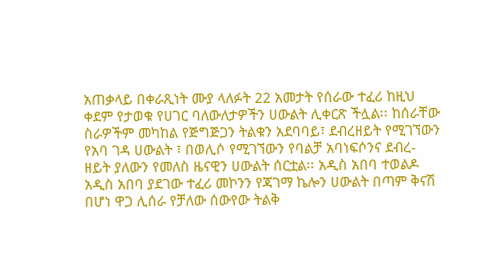አጠቃላይ በቀራጺነት ሙያ ላለፉት 22 አመታት የሰራው ተፈሪ ከዚህ ቀደም የታወቁ የሀገር ባለውለታዎችን ሀውልት ሊቀርጽ ችሏል፡፡ ከሰራቸው ስራዎችም መካከል የጅግጅጋን ትልቁን አደባባይ፣ ደብረዘይት የሚገኘውን የአባ ገዳ ሀውልት ፣ በወሊሶ የሚገኘውን የባልቻ አባነፍሶንና ደብረ-ዘይት ያለውን የመለስ ዜናዊን ሀውልት ሰርቷል፡፡ አዲስ አበባ ተወልዶ አዲስ አበባ ያደገው ተፈሪ መኮንን የጃገማ ኬሎን ሀውልት በጣም ቅናሽ በሆነ ዋጋ ሊሰራ የቻለው ሰውየው ትልቅ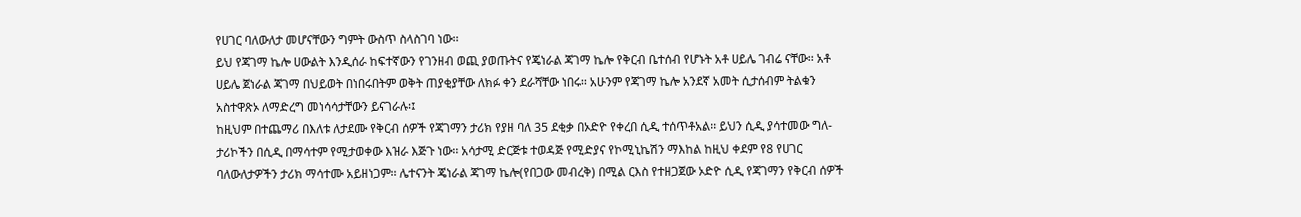የሀገር ባለውለታ መሆናቸውን ግምት ውስጥ ስላስገባ ነው፡፡
ይህ የጃገማ ኬሎ ሀውልት እንዲሰራ ከፍተኛውን የገንዘብ ወጪ ያወጡትና የጄነራል ጃገማ ኬሎ የቅርብ ቤተሰብ የሆኑት አቶ ሀይሌ ገብሬ ናቸው፡፡ አቶ ሀይሌ ጀነራል ጃገማ በህይወት በነበሩበትም ወቅት ጠያቂያቸው ለክፉ ቀን ደራሻቸው ነበሩ፡፡ አሁንም የጃገማ ኬሎ አንደኛ አመት ሲታሰብም ትልቁን አስተዋጽኦ ለማድረግ መነሳሳታቸውን ይናገራሉ፡፤
ከዚህም በተጨማሪ በእለቱ ለታደሙ የቅርብ ሰዎች የጃገማን ታሪክ የያዘ ባለ 35 ደቂቃ በኦድዮ የቀረበ ሲዲ ተሰጥቶአል፡፡ ይህን ሲዲ ያሳተመው ግለ-ታሪኮችን በሲዲ በማሳተም የሚታወቀው እዝራ እጅጉ ነው፡፡ አሳታሚ ድርጅቱ ተወዳጅ የሚድያና የኮሚኒኬሽን ማእከል ከዚህ ቀደም የ8 የሀገር ባለውለታዎችን ታሪክ ማሳተሙ አይዘነጋም፡፡ ሌተናንት ጄነራል ጃገማ ኬሎ(የበጋው መብረቅ) በሚል ርእስ የተዘጋጀው ኦድዮ ሲዲ የጃገማን የቅርብ ሰዎች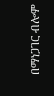በማነጋገር ብሎም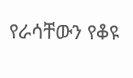የራሳቸውን የቆዩ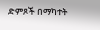ድምጾች በማካተት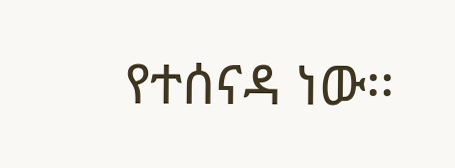የተሰናዳ ነው፡፡